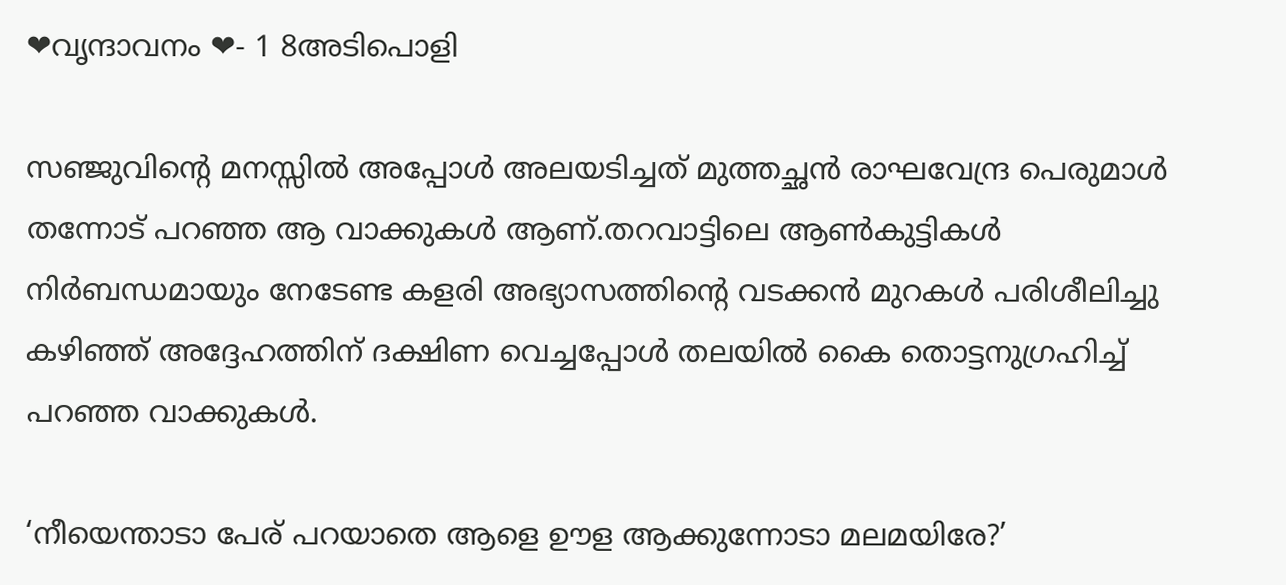❤വൃന്ദാവനം ❤- 1 8അടിപൊളി

സഞ്ജുവിന്റെ മനസ്സിൽ അപ്പോൾ അലയടിച്ചത് മുത്തച്ഛൻ രാഘവേന്ദ്ര പെരുമാൾ തന്നോട് പറഞ്ഞ ആ വാക്കുകൾ ആണ്.തറവാട്ടിലെ ആൺകുട്ടികൾ നിർബന്ധമായും നേടേണ്ട കളരി അഭ്യാസത്തിന്റെ വടക്കൻ മുറകൾ പരിശീലിച്ചു കഴിഞ്ഞ് അദ്ദേഹത്തിന് ദക്ഷിണ വെച്ചപ്പോൾ തലയിൽ കൈ തൊട്ടനുഗ്രഹിച്ച് പറഞ്ഞ വാക്കുകൾ.

‘നീയെന്താടാ പേര് പറയാതെ ആളെ ഊള ആക്കുന്നോടാ മലമയിരേ?’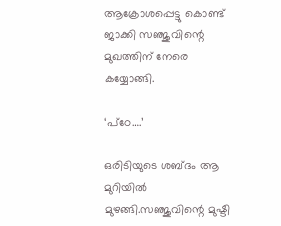ആക്രോശപ്പെട്ടു കൊണ്ട് ജാക്കി സഞ്ജുവിന്റെ മുഖത്തിന്‌ നേരെ കയ്യോങ്ങി.

‘പ്ഠേ….’

ഒരിടിയുടെ ശബ്ദം ആ മുറിയിൽ മുഴങ്ങി.സഞ്ജുവിന്റെ മുഷ്ടി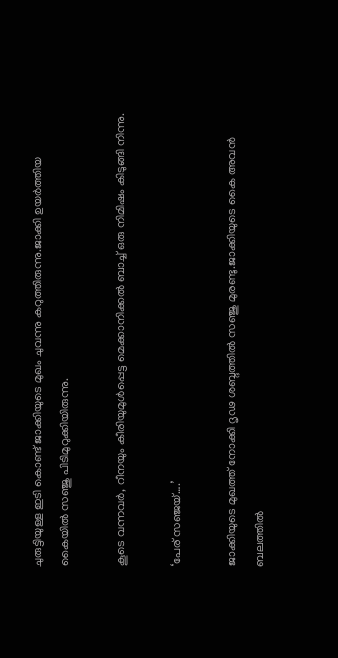ചുരുട്ടിയുള്ള ഇടി കൊണ്ട് ജാക്കിയുടെ മുഖം ചുവന്നു കറുത്തിരുന്നു.ജാക്കി ഉയർത്തിയ കൈയിൽ സഞ്ജു പിടിമുറുക്കിയിരുന്നു.

കൂടെ വന്നവർ, റീനയും കീരിയുമുൾപ്പെട്ട മെക്കാനിക്കൽ ബാച്ച് ഒരു നിമിഷം കിടുങ്ങി നിന്നു.

‘പേര് സഞ്ജയ്‌….’

ജാക്കിയുടെ മുഖത്ത് നോക്കി ദൃഢ ശബ്ദത്തിൽ സഞ്ജു മുരണ്ടു.ജാക്കിയുടെ കൈ അവൻ ബലത്തിൽ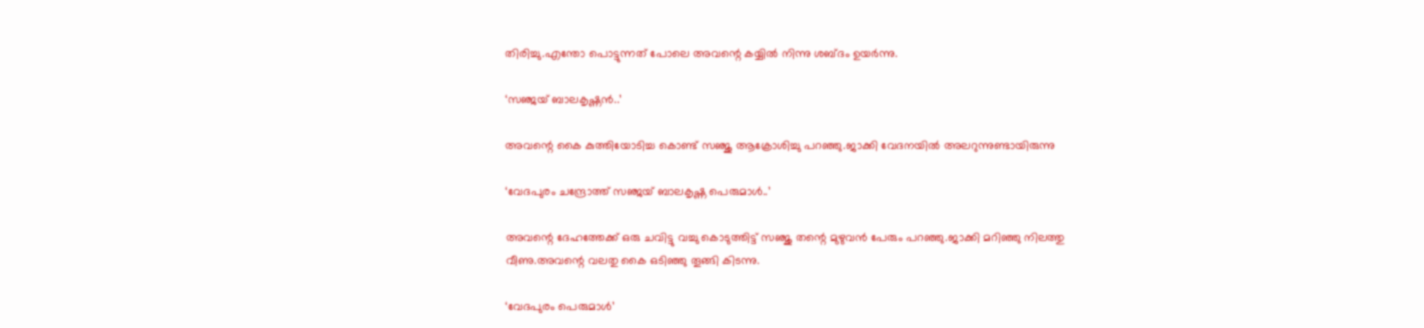തിരിച്ചു.എന്തോ പൊട്ടുന്നത് പോലെ അവന്റെ കയ്യിൽ നിന്നു ശബ്ദം ഉയർന്നു.

‘സഞ്ജയ്‌ ബാലകൃഷ്ണൻ..’

അവന്റെ കൈ കുത്തിയോടിച്ച കൊണ്ട് സഞ്ജു ആക്രോശിച്ചു പറഞ്ഞു.ജാക്കി വേദനയിൽ അലറുന്നുണ്ടായിരുന്നു

‘വേദപുരം ചന്ദ്രോത്ത് സഞ്ജയ്‌ ബാലകൃഷ്ണ പെരുമാൾ..’

അവന്റെ ദേഹത്തേക്ക് ഒരു ചവിട്ടു വച്ചു കൊടുത്തിട്ട് സഞ്ജു തന്റെ മുഴുവൻ പേരും പറഞ്ഞു.ജാക്കി മറിഞ്ഞു നിലത്തു വീണു.അവന്റെ വലതു കൈ ഒടിഞ്ഞു തൂങ്ങി കിടന്നു.

‘വേദപുരം പെരുമാൾ’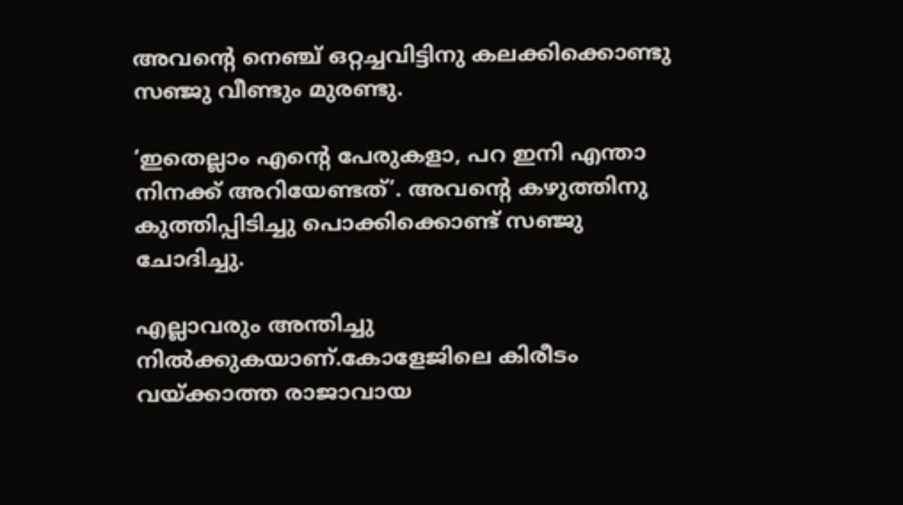അവന്റെ നെഞ്ച് ഒറ്റച്ചവിട്ടിനു കലക്കിക്കൊണ്ടു സഞ്ജു വീണ്ടും മുരണ്ടു.

‘ഇതെല്ലാം എന്റെ പേരുകളാ, പറ ഇനി എന്താ നിനക്ക് അറിയേണ്ടത്’. അവന്റെ കഴുത്തിനു കുത്തിപ്പിടിച്ചു പൊക്കിക്കൊണ്ട് സഞ്ജു ചോദിച്ചു.

എല്ലാവരും അന്തിച്ചു നിൽക്കുകയാണ്.കോളേജിലെ കിരീടം വയ്ക്കാത്ത രാജാവായ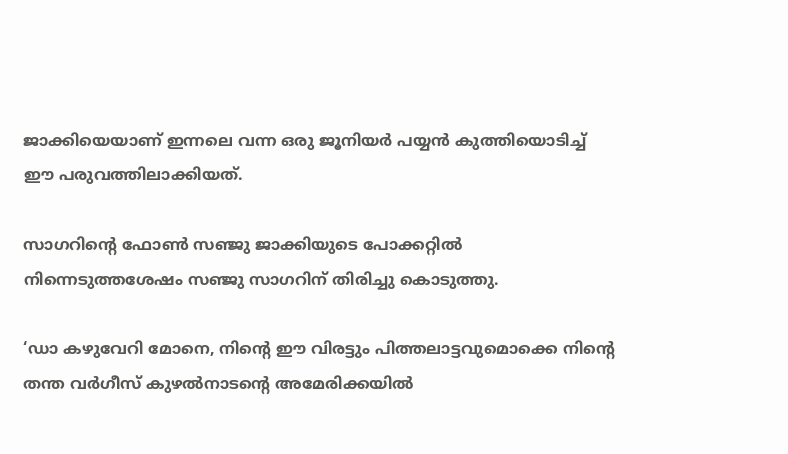ജാക്കിയെയാണ് ഇന്നലെ വന്ന ഒരു ജൂനിയർ പയ്യൻ കുത്തിയൊടിച്ച് ഈ പരുവത്തിലാക്കിയത്.

സാഗറിന്റെ ഫോൺ സഞ്ജു ജാക്കിയുടെ പോക്കറ്റിൽ നിന്നെടുത്തശേഷം സഞ്ജു സാഗറിന് തിരിച്ചു കൊടുത്തു.

‘ഡാ കഴുവേറി മോനെ, നിന്റെ ഈ വിരട്ടും പിത്തലാട്ടവുമൊക്കെ നിന്റെ തന്ത വർഗീസ് കുഴൽനാടന്റെ അമേരിക്കയിൽ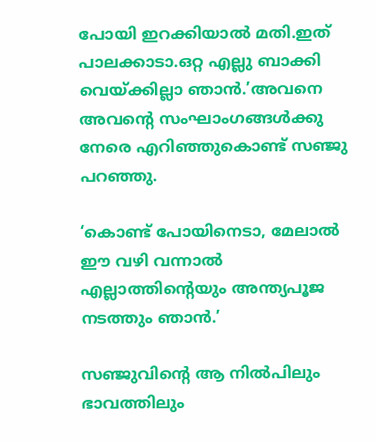പോയി ഇറക്കിയാൽ മതി.ഇത് പാലക്കാടാ.ഒറ്റ എല്ലു ബാക്കി വെയ്ക്കില്ലാ ഞാൻ.’അവനെ അവന്റെ സംഘാംഗങ്ങൾക്കു നേരെ എറിഞ്ഞുകൊണ്ട് സഞ്ജു പറഞ്ഞു.

‘കൊണ്ട് പോയിനെടാ, മേലാൽ ഈ വഴി വന്നാൽ എല്ലാത്തിന്റെയും അന്ത്യപൂജ നടത്തും ഞാൻ.’

സഞ്ജുവിന്റെ ആ നിൽപിലും ഭാവത്തിലും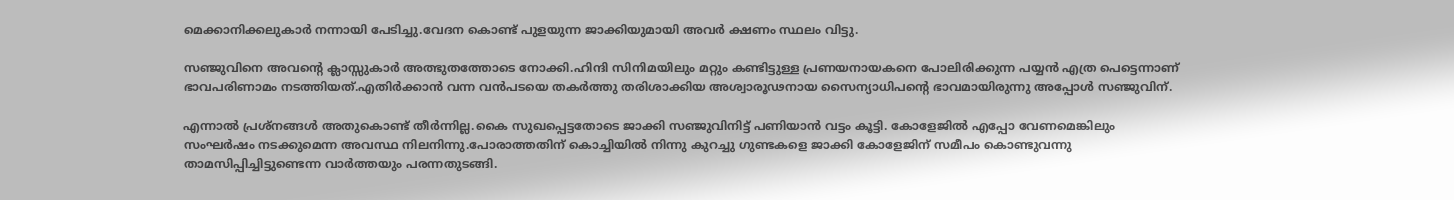മെക്കാനിക്കലുകാർ നന്നായി പേടിച്ചു.വേദന കൊണ്ട് പുളയുന്ന ജാക്കിയുമായി അവർ ക്ഷണം സ്ഥലം വിട്ടു.

സഞ്ജുവിനെ അവന്റെ ക്ലാസ്സുകാർ അത്ഭുതത്തോടെ നോക്കി.ഹിന്ദി സിനിമയിലും മറ്റും കണ്ടിട്ടുള്ള പ്രണയനായകനെ പോലിരിക്കുന്ന പയ്യൻ എത്ര പെട്ടെന്നാണ് ഭാവപരിണാമം നടത്തിയത്.എതിർക്കാൻ വന്ന വൻപടയെ തകർത്തു തരിശാക്കിയ അശ്വാരൂഢനായ സൈന്യാധിപന്റെ ഭാവമായിരുന്നു അപ്പോൾ സഞ്ജുവിന്.

എന്നാൽ പ്രശ്നങ്ങൾ അതുകൊണ്ട് തീർന്നില്ല.കൈ സുഖപ്പെട്ടതോടെ ജാക്കി സഞ്ജുവിനിട്ട് പണിയാൻ വട്ടം കൂട്ടി. കോളേജിൽ എപ്പോ വേണമെങ്കിലും സംഘർഷം നടക്കുമെന്ന അവസ്ഥ നിലനിന്നു.പോരാത്തതിന് കൊച്ചിയിൽ നിന്നു കുറച്ചു ഗുണ്ടകളെ ജാക്കി കോളേജിന് സമീപം കൊണ്ടുവന്നു താമസിപ്പിച്ചിട്ടുണ്ടെന്ന വാർത്തയും പരന്നതുടങ്ങി.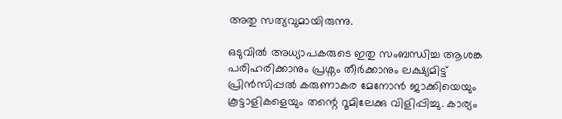അതു സത്യവുമായിരുന്നു.

ഒടുവിൽ അധ്യാപകരുടെ ഇതു സംബന്ധിച്ച ആശങ്ക പരിഹരിക്കാനും പ്രശ്നം തീർക്കാനും ലക്ഷ്യമിട്ട് പ്രിൻസിപ്പൽ കരുണാകര മേനോൻ ജാക്കിയെയും കൂട്ടാളികളെയും തന്റെ റൂമിലേക്കു വിളിപ്പിച്ചു. കാര്യം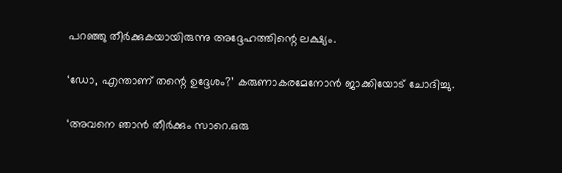പറഞ്ഞു തീർക്കുകയായിരുന്നു അദ്ദേഹത്തിന്റെ ലക്ഷ്യം.

‘ഡോ, എന്താണ് തന്റെ ഉദ്ദേശം?’ കരുണാകരമേനോൻ ജാക്കിയോട് ചോദിച്ചു.

‘അവനെ ഞാൻ തീർക്കും സാറെ.ഒരു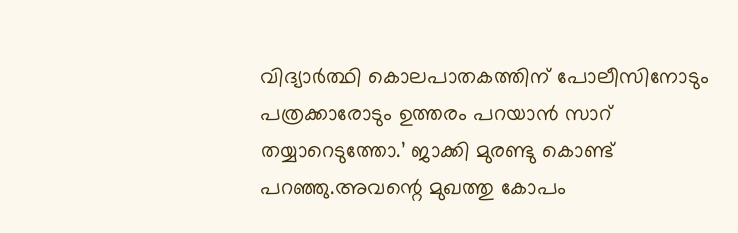വിദ്യാർത്ഥി കൊലപാതകത്തിന് പോലീസിനോടും പത്രക്കാരോടും ഉത്തരം പറയാൻ സാറ് തയ്യാറെടുത്തോ.’ ജാക്കി മുരണ്ടു കൊണ്ട് പറഞ്ഞു.അവന്റെ മുഖത്തു കോപം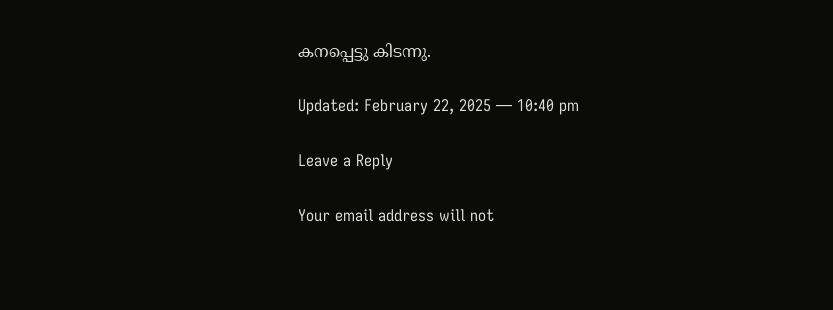കനപ്പെട്ടു കിടന്നു.

Updated: February 22, 2025 — 10:40 pm

Leave a Reply

Your email address will not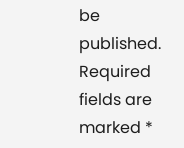be published. Required fields are marked *